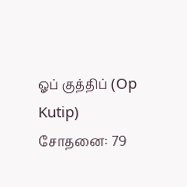ஓப் குத்திப் (Op Kutip) சோதனை: 79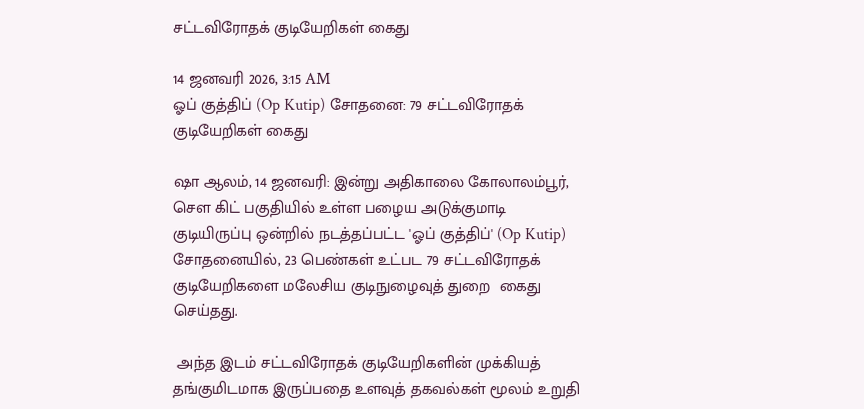சட்டவிரோதக் குடியேறிகள் கைது

14 ஜனவரி 2026, 3:15 AM
ஓப் குத்திப் (Op Kutip) சோதனை: 79 சட்டவிரோதக் குடியேறிகள் கைது

ஷா ஆலம், 14 ஜனவரி: இன்று அதிகாலை கோலாலம்பூர், சௌ கிட் பகுதியில் உள்ள பழைய அடுக்குமாடி குடியிருப்பு ஒன்றில் நடத்தப்பட்ட 'ஓப் குத்திப்' (Op Kutip) சோதனையில், 23 பெண்கள் உட்பட 79 சட்டவிரோதக் குடியேறிகளை மலேசிய குடிநுழைவுத் துறை  கைது செய்தது.

 அந்த இடம் சட்டவிரோதக் குடியேறிகளின் முக்கியத் தங்குமிடமாக இருப்பதை உளவுத் தகவல்கள் மூலம் உறுதி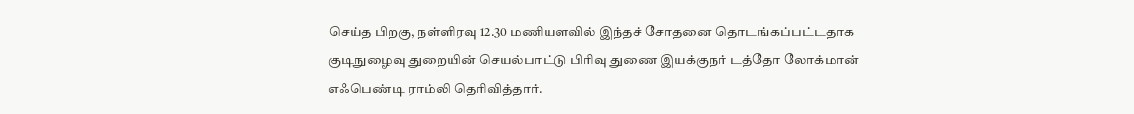செய்த பிறகு, நள்ளிரவு 12.30 மணியளவில் இந்தச் சோதனை தொடங்கப்பட்டதாக குடிநுழைவு துறையின் செயல்பாட்டு பிரிவு துணை இயக்குநர் டத்தோ லோக்மான் எஃபெண்டி ராம்லி தெரிவித்தார்.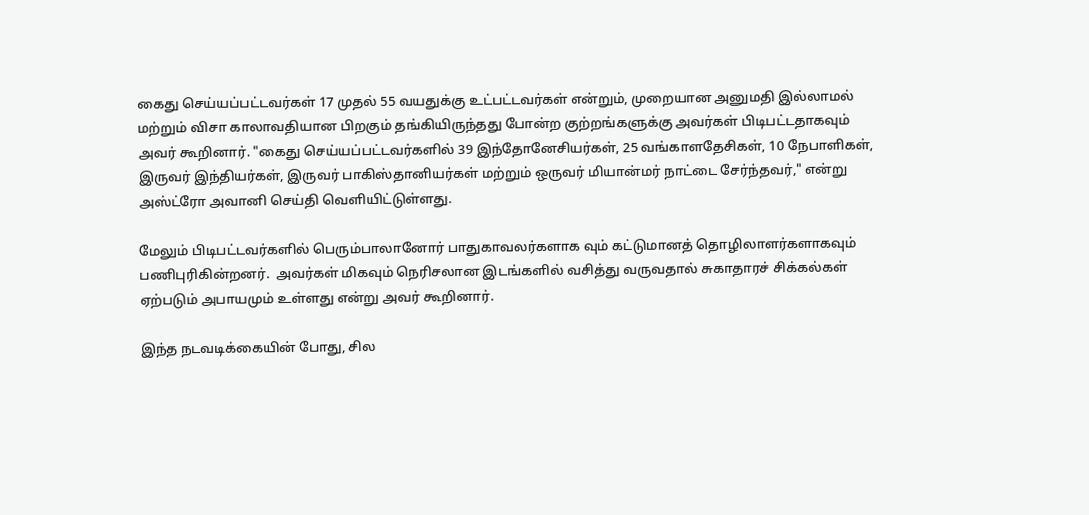கைது செய்யப்பட்டவர்கள் 17 முதல் 55 வயதுக்கு உட்பட்டவர்கள் என்றும், முறையான அனுமதி இல்லாமல் மற்றும் விசா காலாவதியான பிறகும் தங்கியிருந்தது போன்ற குற்றங்களுக்கு அவர்கள் பிடிபட்டதாகவும் அவர் கூறினார். "கைது செய்யப்பட்டவர்களில் 39 இந்தோனேசியர்கள், 25 வங்காளதேசிகள், 10 நேபாளிகள், இருவர் இந்தியர்கள், இருவர் பாகிஸ்தானியர்கள் மற்றும் ஒருவர் மியான்மர் நாட்டை சேர்ந்தவர்," என்று அஸ்ட்ரோ அவானி செய்தி வெளியிட்டுள்ளது.

மேலும் பிடிபட்டவர்களில் பெரும்பாலானோர் பாதுகாவலர்களாக வும் கட்டுமானத் தொழிலாளர்களாகவும் பணிபுரிகின்றனர்.  அவர்கள் மிகவும் நெரிசலான இடங்களில் வசித்து வருவதால் சுகாதாரச் சிக்கல்கள் ஏற்படும் அபாயமும் உள்ளது என்று அவர் கூறினார்.

இந்த நடவடிக்கையின் போது, சில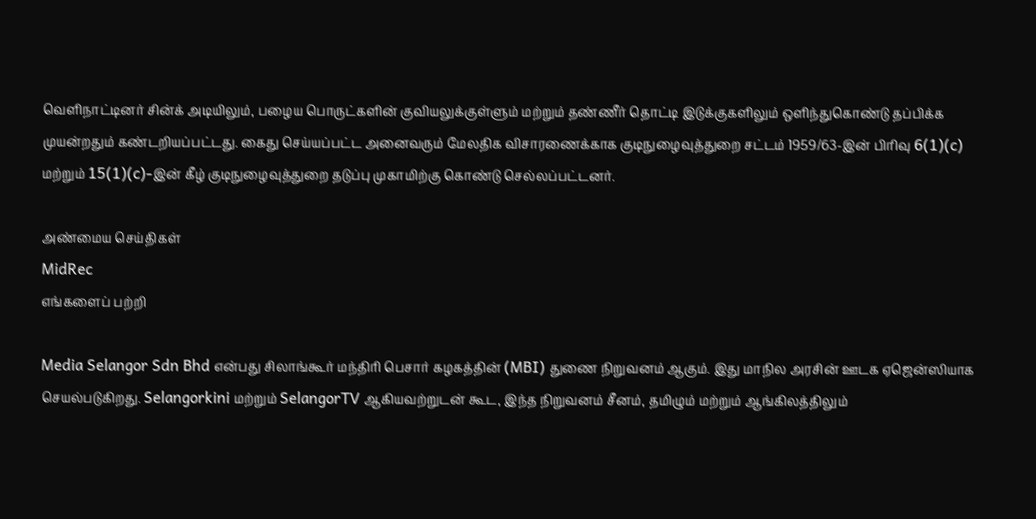வெளிநாட்டினர் சின்க் அடியிலும், பழைய பொருட்களின் குவியலுக்குள்ளும் மற்றும் தண்ணீர் தொட்டி இடுக்குகளிலும் ஒளிந்துகொண்டு தப்பிக்க முயன்றதும் கண்டறியப்பட்டது. கைது செய்யப்பட்ட அனைவரும் மேலதிக விசாரணைக்காக குடிநுழைவுத்துறை சட்டம் 1959/63-இன் பிரிவு 6(1)(c) மற்றும் 15(1)(c)-இன் கீழ் குடிநுழைவுத்துறை தடுப்பு முகாமிற்கு கொண்டு செல்லப்பட்டனர்.

அண்மைய செய்திகள்
MidRec
எங்களைப் பற்றி

Media Selangor Sdn Bhd என்பது சிலாங்கூர் மந்திரி பெசார் கழகத்தின் (MBI) துணை நிறுவனம் ஆகும். இது மாநில அரசின் ஊடக ஏஜென்ஸியாக செயல்படுகிறது. Selangorkini மற்றும் SelangorTV ஆகியவற்றுடன் கூட, இந்த நிறுவனம் சீனம், தமிழும் மற்றும் ஆங்கிலத்திலும்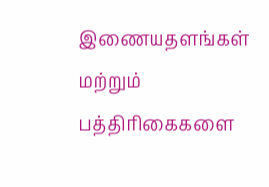இணையதளங்கள் மற்றும் பத்திரிகைகளை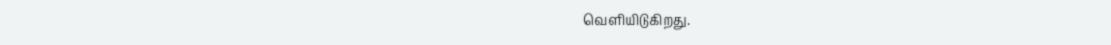வெளியிடுகிறது.